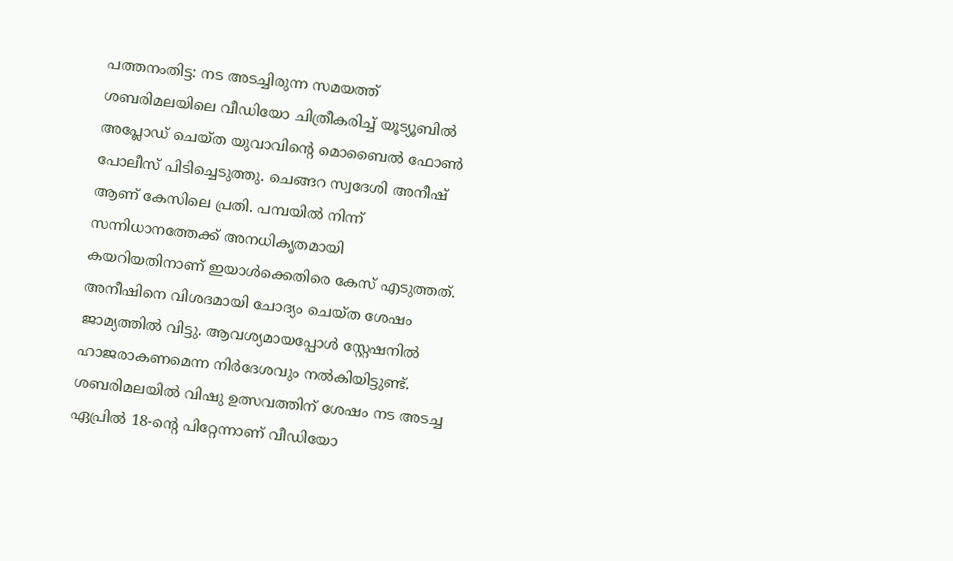പത്തനംതിട്ട: നട അടച്ചിരുന്ന സമയത്ത് ശബരിമലയിലെ വീഡിയോ ചിത്രീകരിച്ച് യൂട്യൂബിൽ അപ്ലോഡ് ചെയ്ത യുവാവിന്റെ മൊബൈൽ ഫോൺ പോലീസ് പിടിച്ചെടുത്തു. ചെങ്ങറ സ്വദേശി അനീഷ് ആണ് കേസിലെ പ്രതി. പമ്പയിൽ നിന്ന് സന്നിധാനത്തേക്ക് അനധികൃതമായി കയറിയതിനാണ് ഇയാൾക്കെതിരെ കേസ് എടുത്തത്. അനീഷിനെ വിശദമായി ചോദ്യം ചെയ്ത ശേഷം ജാമ്യത്തിൽ വിട്ടു. ആവശ്യമായപ്പോൾ സ്റ്റേഷനിൽ ഹാജരാകണമെന്ന നിർദേശവും നൽകിയിട്ടുണ്ട്.
ശബരിമലയിൽ വിഷു ഉത്സവത്തിന് ശേഷം നട അടച്ച ഏപ്രിൽ 18-ന്റെ പിറ്റേന്നാണ് വീഡിയോ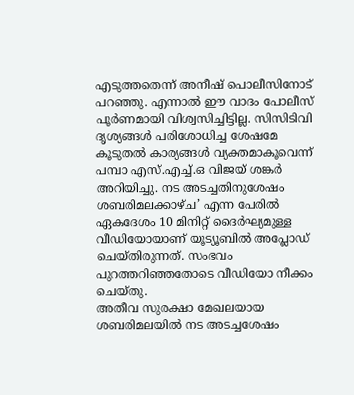എടുത്തതെന്ന് അനീഷ് പൊലീസിനോട് പറഞ്ഞു. എന്നാൽ ഈ വാദം പോലീസ് പൂർണമായി വിശ്വസിച്ചിട്ടില്ല. സിസിടിവി ദൃശ്യങ്ങൾ പരിശോധിച്ച ശേഷമേ കൂടുതൽ കാര്യങ്ങൾ വ്യക്തമാകൂവെന്ന് പമ്പാ എസ്.എച്ച്.ഒ വിജയ് ശങ്കർ അറിയിച്ചു. നട അടച്ചതിനുശേഷം ശബരിമലക്കാഴ്ച’ എന്ന പേരിൽ ഏകദേശം 10 മിനിറ്റ് ദൈർഘ്യമുള്ള വീഡിയോയാണ് യൂട്യൂബിൽ അപ്ലോഡ് ചെയ്തിരുന്നത്. സംഭവം പുറത്തറിഞ്ഞതോടെ വീഡിയോ നീക്കം ചെയ്തു.
അതീവ സുരക്ഷാ മേഖലയായ ശബരിമലയിൽ നട അടച്ചശേഷം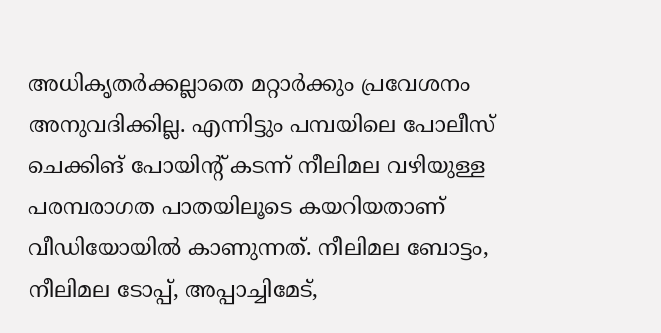അധികൃതർക്കല്ലാതെ മറ്റാർക്കും പ്രവേശനം അനുവദിക്കില്ല. എന്നിട്ടും പമ്പയിലെ പോലീസ് ചെക്കിങ് പോയിന്റ് കടന്ന് നീലിമല വഴിയുള്ള പരമ്പരാഗത പാതയിലൂടെ കയറിയതാണ് വീഡിയോയിൽ കാണുന്നത്. നീലിമല ബോട്ടം, നീലിമല ടോപ്പ്, അപ്പാച്ചിമേട്,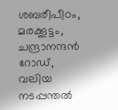ശബരീപീഠം, മരക്കൂട്ടം, ചന്ദ്രാനന്ദൻ റോഡ്, വലിയ നടപ്പന്തൽ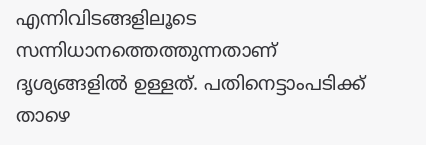എന്നിവിടങ്ങളിലൂടെ സന്നിധാനത്തെത്തുന്നതാണ് ദൃശ്യങ്ങളിൽ ഉള്ളത്. പതിനെട്ടാംപടിക്ക് താഴെ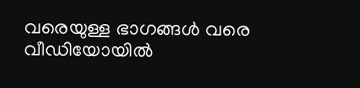വരെയുള്ള ഭാഗങ്ങൾ വരെ വീഡിയോയിൽ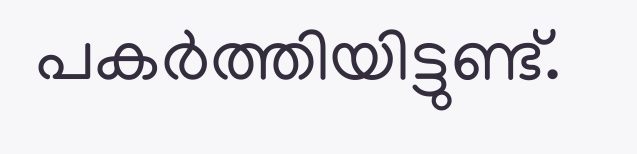പകർത്തിയിട്ടുണ്ട്.